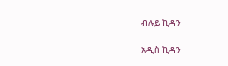ብሉይ ኪዳን

አዲስ ኪዳን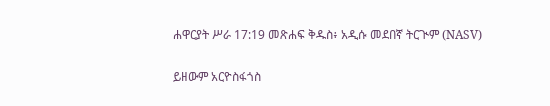ሐዋርያት ሥራ 17:19 መጽሐፍ ቅዱስ፥ አዲሱ መደበኛ ትርጒም (NASV)

ይዘውም አርዮስፋጎስ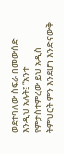ወደተባለው ስፍራ በመውሰድ እንዲህ አሉት፤ “አንተ የምታስተምረው ይህ አዲስ ትምህርት ምን እንደሆነ እንድናውቅ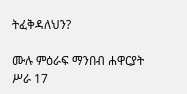ትፈቅዳለህን?

ሙሉ ምዕራፍ ማንበብ ሐዋርያት ሥራ 17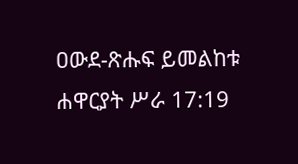ዐውደ-ጽሑፍ ይመልከቱ ሐዋርያት ሥራ 17:19